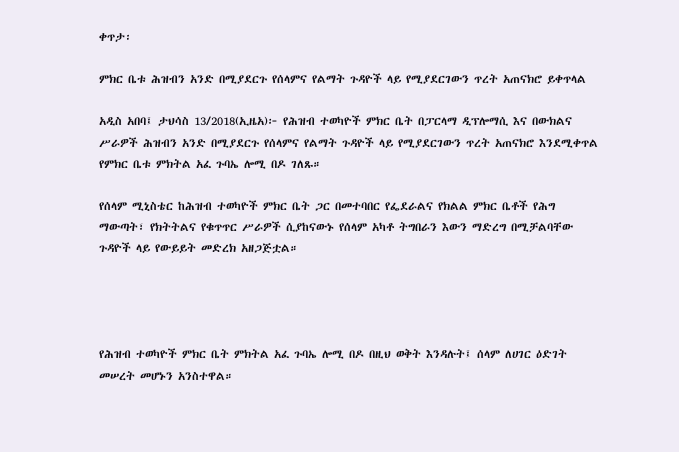ቀጥታ፡

ምክር ቤቱ ሕዝብን አንድ በሚያደርጉ የሰላምና የልማት ጉዳዮች ላይ የሚያደርገውን ጥረት አጠናክሮ ይቀጥላል

አዲስ አበባ፤ ታህሳስ 13/2018(ኢዜአ)፦ የሕዝብ ተወካዮች ምክር ቤት በፓርላማ ዲፕሎማሲ እና በውክልና ሥራዎች ሕዝብን አንድ በሚያደርጉ የሰላምና የልማት ጉዳዮች ላይ የሚያደርገውን ጥረት አጠናክሮ እንደሚቀጥል የምክር ቤቱ ምክትል አፈ ጉባኤ ሎሚ በዶ ገለጹ።

የሰላም ሚኒስቴር ከሕዝብ ተወካዮች ምክር ቤት ጋር በመተባበር የፌደራልና የክልል ምክር ቤቶች የሕግ ማውጣት፣ የክትትልና የቁጥጥር ሥራዎች ሲያከናውኑ የሰላም አካቶ ትግበራን እውን ማድረግ በሚቻልባቸው ጉዳዮች ላይ የውይይት መድረክ አዘጋጅቷል።




የሕዝብ ተወካዮች ምክር ቤት ምክትል አፈ ጉባኤ ሎሚ በዶ በዚህ ወቅት እንዳሉት፤ ሰላም ለሀገር ዕድገት መሠረት መሆኑን አንስተዋል።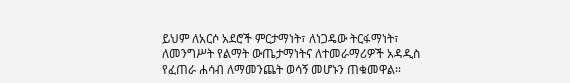ይህም ለአርሶ አደሮች ምርታማነት፣ ለነጋዴው ትርፋማነት፣ ለመንግሥት የልማት ውጤታማነትና ለተመራማሪዎች አዳዲስ የፈጠራ ሐሳብ ለማመንጨት ወሳኝ መሆኑን ጠቁመዋል።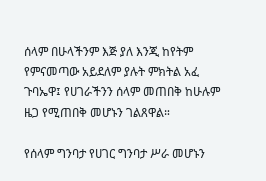ሰላም በሁላችንም እጅ ያለ እንጂ ከየትም የምናመጣው አይደለም ያሉት ምክትል አፈ ጉባኤዋ፤ የሀገራችንን ሰላም መጠበቅ ከሁሉም ዜጋ የሚጠበቅ መሆኑን ገልጸዋል።

የሰላም ግንባታ የሀገር ግንባታ ሥራ መሆኑን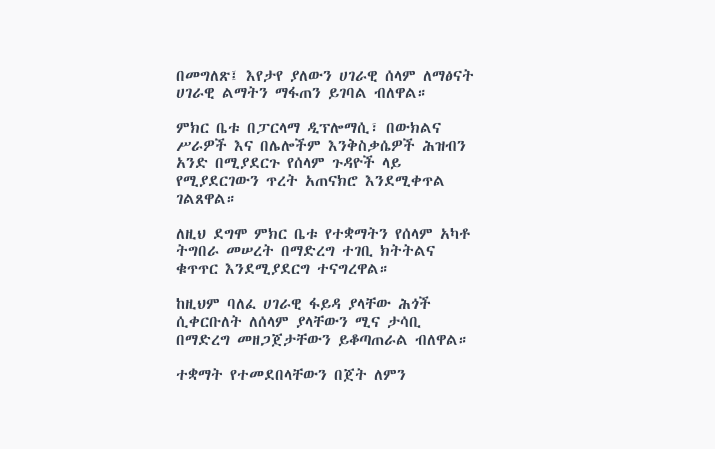በመግለጽ፤ እየታየ ያለውን ሀገራዊ ሰላም ለማፅናት ሀገራዊ ልማትን ማፋጠን ይገባል ብለዋል።

ምክር ቤቱ በፓርላማ ዲፕሎማሲ፣ በውክልና ሥራዎች እና በሌሎችም እንቅስቃሴዎች ሕዝብን አንድ በሚያደርጉ የሰላም ጉዳዮች ላይ የሚያደርገውን ጥረት አጠናክሮ እንደሚቀጥል ገልጸዋል።

ለዚህ ደግሞ ምክር ቤቱ የተቋማትን የሰላም አካቶ ትግበራ መሠረት በማድረግ ተገቢ ክትትልና ቁጥጥር እንደሚያደርግ ተናግረዋል።

ከዚህም ባለፈ ሀገራዊ ፋይዳ ያላቸው ሕጎች ሲቀርቡለት ለሰላም ያላቸውን ሚና ታሳቢ በማድረግ መዘጋጀታቸውን ይቆጣጠራል ብለዋል።

ተቋማት የተመደበላቸውን በጀት ለምን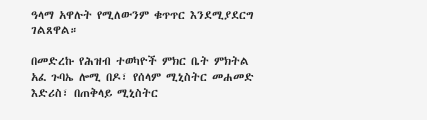ዓላማ አዋሉት የሚለውንም ቁጥጥር እንደሚያደርግ ገልጸዋል።

በመድረኩ የሕዝብ ተወካዮች ምክር ቤት ምክትል አፈ ጉባኤ ሎሚ በዶ፣ የሰላም ሚኒስትር መሐመድ እድሪስ፣ በጠቅላይ ሚኒስትር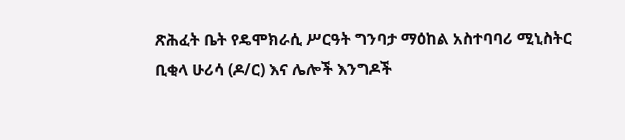ጽሕፈት ቤት የዴሞክራሲ ሥርዓት ግንባታ ማዕከል አስተባባሪ ሚኒስትር ቢቂላ ሁሪሳ (ዶ/ር) እና ሌሎች እንግዶች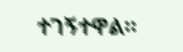ተገኝተዋል።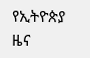የኢትዮጵያ ዜና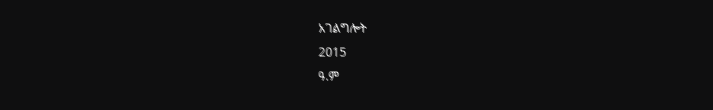አገልግሎት
2015
ዓ.ም